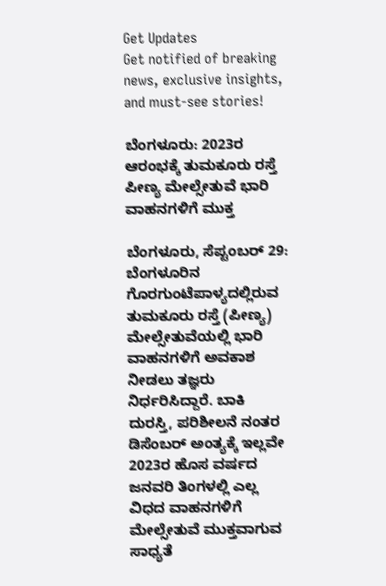Get Updates
Get notified of breaking news, exclusive insights, and must-see stories!

ಬೆಂಗಳೂರು: 2023ರ ಆರಂಭಕ್ಕೆ ತುಮಕೂರು ರಸ್ತೆ ಪೀಣ್ಯ ಮೇಲ್ಸೇತುವೆ ಭಾರಿ ವಾಹನಗಳಿಗೆ ಮುಕ್ತ

ಬೆಂಗಳೂರು, ಸೆಪ್ಟಂಬರ್ 29: ಬೆಂಗಳೂರಿನ ಗೊರಗುಂಟೆಪಾಳ್ಯದಲ್ಲಿರುವ ತುಮಕೂರು ರಸ್ತೆ (ಪೀಣ್ಯ) ಮೇಲ್ಸೇತುವೆಯಲ್ಲಿ ಭಾರಿ ವಾಹನಗಳಿಗೆ ಅವಕಾಶ ನೀಡಲು ತಜ್ಞರು ನಿರ್ಧರಿಸಿದ್ದಾರೆ. ಬಾಕಿ ದುರಸ್ತಿ, ಪರಿಶೀಲನೆ ನಂತರ ಡಿಸೆಂಬರ್ ಅಂತ್ಯಕ್ಕೆ ಇಲ್ಲವೇ 2023ರ ಹೊಸ ವರ್ಷದ ಜನವರಿ ತಿಂಗಳಲ್ಲಿ ಎಲ್ಲ ವಿಧದ ವಾಹನಗಳಿಗೆ ಮೇಲ್ಸೇತುವೆ ಮುಕ್ತವಾಗುವ ಸಾಧ್ಯತೆ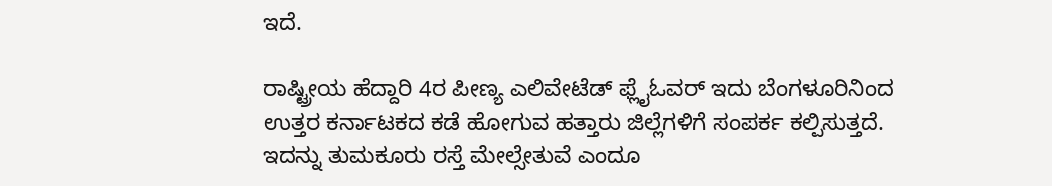ಇದೆ.

ರಾಷ್ಟ್ರೀಯ ಹೆದ್ದಾರಿ 4ರ ಪೀಣ್ಯ ಎಲಿವೇಟೆಡ್‌ ಫ್ಲೈಓವರ್‌ ಇದು ಬೆಂಗಳೂರಿನಿಂದ ಉತ್ತರ ಕರ್ನಾಟಕದ ಕಡೆ ಹೋಗುವ ಹತ್ತಾರು ಜಿಲ್ಲೆಗಳಿಗೆ ಸಂಪರ್ಕ ಕಲ್ಪಿಸುತ್ತದೆ. ಇದನ್ನು ತುಮಕೂರು ರಸ್ತೆ ಮೇಲ್ಸೇತುವೆ ಎಂದೂ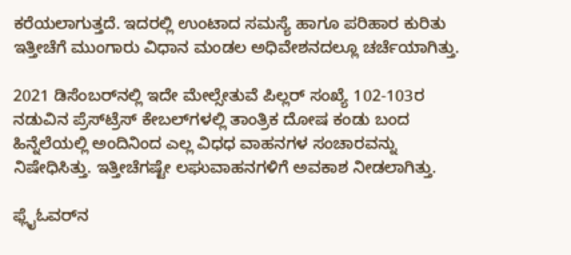ಕರೆಯಲಾಗುತ್ತದೆ. ಇದರಲ್ಲಿ ಉಂಟಾದ ಸಮಸ್ಯೆ ಹಾಗೂ ಪರಿಹಾರ ಕುರಿತು ಇತ್ತೀಚೆಗೆ ಮುಂಗಾರು ವಿಧಾನ ಮಂಡಲ ಅಧಿವೇಶನದಲ್ಲೂ ಚರ್ಚೆಯಾಗಿತ್ತು.

2021 ಡಿಸೆಂಬರ್‌ನಲ್ಲಿ ಇದೇ ಮೇಲ್ಸೇತುವೆ ಪಿಲ್ಲರ್‌ ಸಂಖ್ಯೆ 102-103ರ ನಡುವಿನ ಪ್ರೆಸ್‌ಟ್ರೆಸ್ ಕೇಬಲ್‌ಗಳಲ್ಲಿ ತಾಂತ್ರಿಕ ದೋಷ ಕಂಡು ಬಂದ ಹಿನ್ನೆಲೆಯಲ್ಲಿ ಅಂದಿನಿಂದ ಎಲ್ಲ ವಿಧಧ ವಾಹನಗಳ ಸಂಚಾರವನ್ನು ನಿಷೇಧಿಸಿತ್ತು. ಇತ್ತೀಚೆಗಷ್ಟೇ ಲಘುವಾಹನಗಳಿಗೆ ಅವಕಾಶ ನೀಡಲಾಗಿತ್ತು.

ಫ್ಲೈಓವರ್‌ನ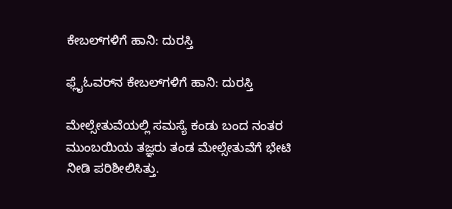ಕೇಬಲ್‌ಗಳಿಗೆ ಹಾನಿ: ದುರಸ್ತಿ

ಫ್ಲೈಓವರ್‌ನ ಕೇಬಲ್‌ಗಳಿಗೆ ಹಾನಿ: ದುರಸ್ತಿ

ಮೇಲ್ಸೇತುವೆಯಲ್ಲಿ ಸಮಸ್ಯೆ ಕಂಡು ಬಂದ ನಂತರ ಮುಂಬಯಿಯ ತಜ್ಞರು ತಂಡ ಮೇಲ್ಸೇತುವೆಗೆ ಭೇಟಿ ನೀಡಿ ಪರಿಶೀಲಿಸಿತ್ತು.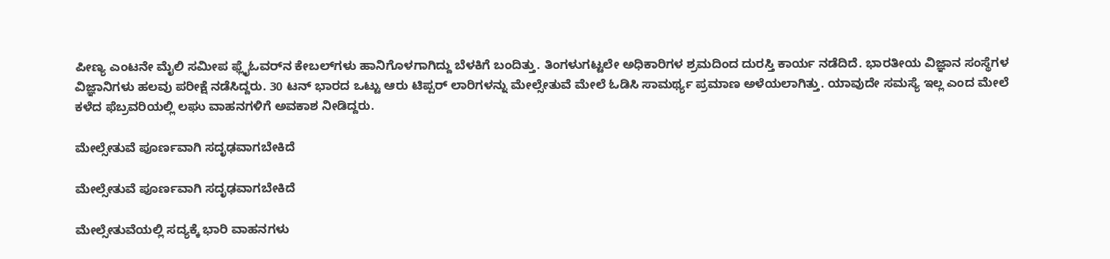ಪೀಣ್ಯ ಎಂಟನೇ ಮೈಲಿ ಸಮೀಪ ಫ್ಲೈಓವರ್‌ನ ಕೇಬಲ್‌ಗಳು ಹಾನಿಗೊಳಗಾಗಿದ್ದು ಬೆಳಕಿಗೆ ಬಂದಿತ್ತು. ತಿಂಗಳುಗಟ್ಟಲೇ ಅಧಿಕಾರಿಗಳ ಶ್ರಮದಿಂದ ದುರಸ್ತಿ ಕಾರ್ಯ ನಡೆದಿದೆ. ಭಾರತೀಯ ವಿಜ್ಞಾನ ಸಂಸ್ಥೆಗಳ ವಿಜ್ಞಾನಿಗಳು ಹಲವು ಪರೀಕ್ಷೆ ನಡೆಸಿದ್ದರು. 30 ಟನ್‌ ಭಾರದ ಒಟ್ಟು ಆರು ಟಿಪ್ಪರ್ ಲಾರಿಗಳನ್ನು ಮೇಲ್ಸೇತುವೆ ಮೇಲೆ ಓಡಿಸಿ ಸಾಮರ್ಥ್ಯ ಪ್ರಮಾಣ ಅಳೆಯಲಾಗಿತ್ತು. ಯಾವುದೇ ಸಮಸ್ಯೆ ಇಲ್ಲ ಎಂದ ಮೇಲೆ ಕಳೆದ ಫೆಬ್ರವರಿಯಲ್ಲಿ ಲಘು ವಾಹನಗಳಿಗೆ ಅವಕಾಶ ನೀಡಿದ್ದರು.

ಮೇಲ್ಸೇತುವೆ ಪೂರ್ಣವಾಗಿ ಸದೃಢವಾಗಬೇಕಿದೆ

ಮೇಲ್ಸೇತುವೆ ಪೂರ್ಣವಾಗಿ ಸದೃಢವಾಗಬೇಕಿದೆ

ಮೇಲ್ಸೇತುವೆಯಲ್ಲಿ ಸದ್ಯಕ್ಕೆ ಭಾರಿ ವಾಹನಗಳು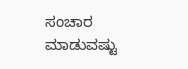ಸಂಚಾರ ಮಾಡುವಷ್ಟು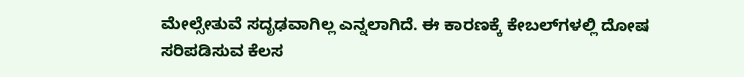ಮೇಲ್ಸೇತುವೆ ಸದೃಢವಾಗಿಲ್ಲ ಎನ್ನಲಾಗಿದೆ. ಈ ಕಾರಣಕ್ಕೆ ಕೇಬಲ್‌ಗಳಲ್ಲಿ ದೋಷ ಸರಿಪಡಿಸುವ ಕೆಲಸ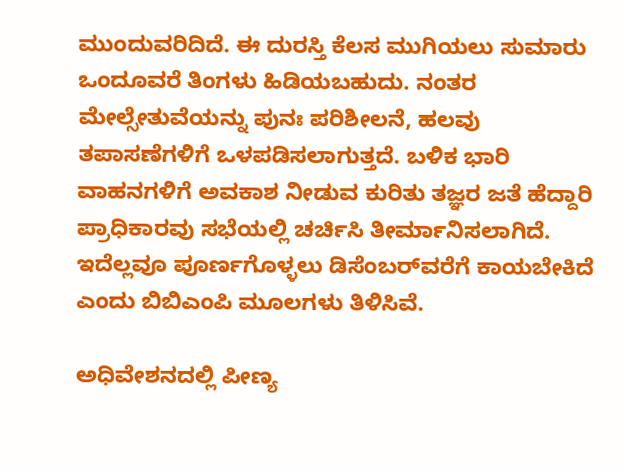ಮುಂದುವರಿದಿದೆ. ಈ ದುರಸ್ತಿ ಕೆಲಸ ಮುಗಿಯಲು ಸುಮಾರು ಒಂದೂವರೆ ತಿಂಗಳು ಹಿಡಿಯಬಹುದು. ನಂತರ ಮೇಲ್ಸೇತುವೆಯನ್ನು ಪುನಃ ಪರಿಶೀಲನೆ, ಹಲವು ತಪಾಸಣೆಗಳಿಗೆ ಒಳಪಡಿಸಲಾಗುತ್ತದೆ. ಬಳಿಕ ಭಾರಿ ವಾಹನಗಳಿಗೆ ಅವಕಾಶ ನೀಡುವ ಕುರಿತು ತಜ್ಞರ ಜತೆ ಹೆದ್ದಾರಿ ಪ್ರಾಧಿಕಾರವು ಸಭೆಯಲ್ಲಿ ಚರ್ಚಿಸಿ ತೀರ್ಮಾನಿಸಲಾಗಿದೆ. ಇದೆಲ್ಲವೂ ಪೂರ್ಣಗೊಳ್ಳಲು ಡಿಸೆಂಬರ್‌ವರೆಗೆ ಕಾಯಬೇಕಿದೆ ಎಂದು ಬಿಬಿಎಂಪಿ ಮೂಲಗಳು ತಿಳಿಸಿವೆ.

ಅಧಿವೇಶನದಲ್ಲಿ ಪೀಣ್ಯ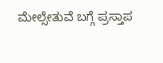ಮೇಲ್ಸೇತುವೆ ಬಗ್ಗೆ ಪ್ರಸ್ತಾಪ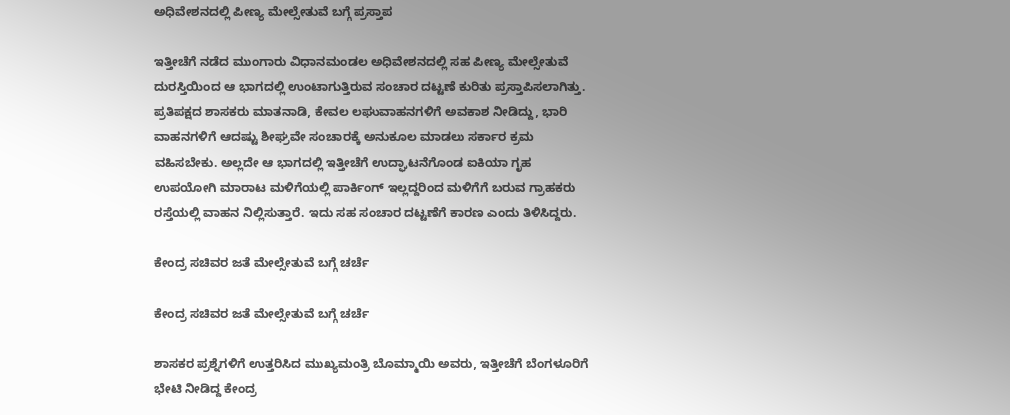ಅಧಿವೇಶನದಲ್ಲಿ ಪೀಣ್ಯ ಮೇಲ್ಸೇತುವೆ ಬಗ್ಗೆ ಪ್ರಸ್ತಾಪ

ಇತ್ತೀಚೆಗೆ ನಡೆದ ಮುಂಗಾರು ವಿಧಾನಮಂಡಲ ಅಧಿವೇಶನದಲ್ಲಿ ಸಹ ಪೀಣ್ಯ ಮೇಲ್ಸೇತುವೆ ದುರಸ್ತಿಯಿಂದ ಆ ಭಾಗದಲ್ಲಿ ಉಂಟಾಗುತ್ತಿರುವ ಸಂಚಾರ ದಟ್ಟಣೆ ಕುರಿತು ಪ್ರಸ್ತಾಪಿಸಲಾಗಿತ್ತು. ಪ್ರತಿಪಕ್ಷದ ಶಾಸಕರು ಮಾತನಾಡಿ, ಕೇವಲ ಲಘುವಾಹನಗಳಿಗೆ ಅವಕಾಶ ನೀಡಿದ್ದು, ಭಾರಿ ವಾಹನಗಳಿಗೆ ಆದಷ್ಟು ಶೀಘ್ರವೇ ಸಂಚಾರಕ್ಕೆ ಅನುಕೂಲ ಮಾಡಲು ಸರ್ಕಾರ ಕ್ರಮ ವಹಿಸಬೇಕು. ಅಲ್ಲದೇ ಆ ಭಾಗದಲ್ಲಿ ಇತ್ತೀಚೆಗೆ ಉದ್ಘಾಟನೆಗೊಂಡ ಐಕಿಯಾ ಗೃಹ ಉಪಯೋಗಿ ಮಾರಾಟ ಮಳಿಗೆಯಲ್ಲಿ ಪಾರ್ಕಿಂಗ್ ಇಲ್ಲದ್ದರಿಂದ ಮಳಿಗೆಗೆ ಬರುವ ಗ್ರಾಹಕರು ರಸ್ತೆಯಲ್ಲಿ ವಾಹನ ನಿಲ್ಲಿಸುತ್ತಾರೆ. ಇದು ಸಹ ಸಂಚಾರ ದಟ್ಟಣೆಗೆ ಕಾರಣ ಎಂದು ತಿಳಿಸಿದ್ದರು.

ಕೇಂದ್ರ ಸಚಿವರ ಜತೆ ಮೇಲ್ಸೇತುವೆ ಬಗ್ಗೆ ಚರ್ಚೆ

ಕೇಂದ್ರ ಸಚಿವರ ಜತೆ ಮೇಲ್ಸೇತುವೆ ಬಗ್ಗೆ ಚರ್ಚೆ

ಶಾಸಕರ ಪ್ರಶ್ನೆಗಳಿಗೆ ಉತ್ತರಿಸಿದ ಮುಖ್ಯಮಂತ್ರಿ ಬೊಮ್ಮಾಯಿ ಅವರು, ಇತ್ತೀಚೆಗೆ ಬೆಂಗಳೂರಿಗೆ ಭೇಟಿ ನೀಡಿದ್ದ ಕೇಂದ್ರ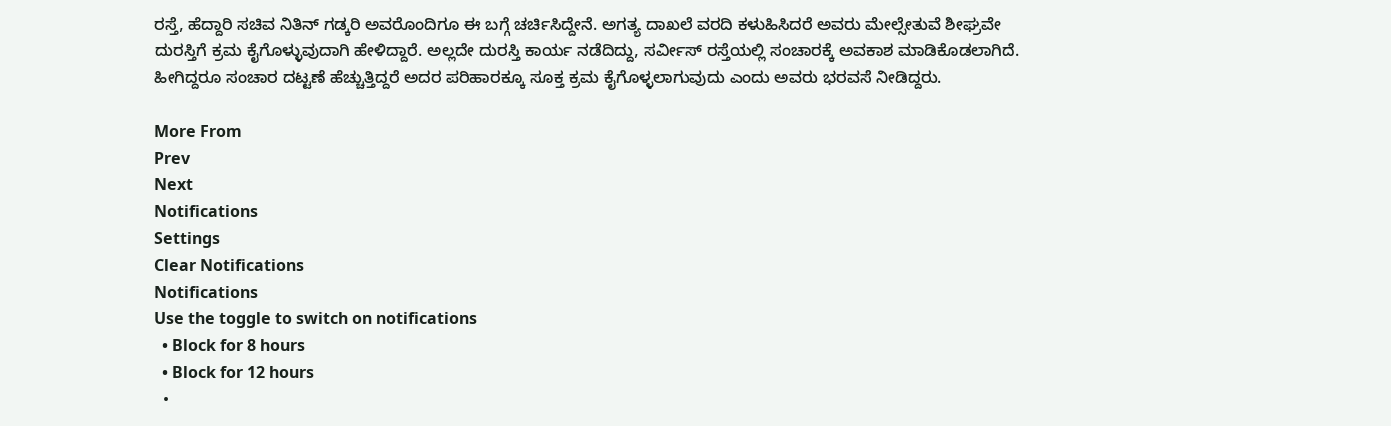ರಸ್ತೆ, ಹೆದ್ದಾರಿ ಸಚಿವ ನಿತಿನ್ ಗಡ್ಕರಿ ಅವರೊಂದಿಗೂ ಈ ಬಗ್ಗೆ ಚರ್ಚಿಸಿದ್ದೇನೆ. ಅಗತ್ಯ ದಾಖಲೆ ವರದಿ ಕಳುಹಿಸಿದರೆ ಅವರು ಮೇಲ್ಸೇತುವೆ ಶೀಘ್ರವೇ ದುರಸ್ತಿಗೆ ಕ್ರಮ ಕೈಗೊಳ್ಳುವುದಾಗಿ ಹೇಳಿದ್ದಾರೆ. ಅಲ್ಲದೇ ದುರಸ್ತಿ ಕಾರ್ಯ ನಡೆದಿದ್ದು, ಸರ್ವೀಸ್‌ ರಸ್ತೆಯಲ್ಲಿ ಸಂಚಾರಕ್ಕೆ ಅವಕಾಶ ಮಾಡಿಕೊಡಲಾಗಿದೆ. ಹೀಗಿದ್ದರೂ ಸಂಚಾರ ದಟ್ಟಣೆ ಹೆಚ್ಚುತ್ತಿದ್ದರೆ ಅದರ ಪರಿಹಾರಕ್ಕೂ ಸೂಕ್ತ ಕ್ರಮ ಕೈಗೊಳ್ಳಲಾಗುವುದು ಎಂದು ಅವರು ಭರವಸೆ ನೀಡಿದ್ದರು.

More From
Prev
Next
Notifications
Settings
Clear Notifications
Notifications
Use the toggle to switch on notifications
  • Block for 8 hours
  • Block for 12 hours
  •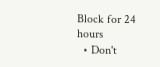Block for 24 hours
  • Don't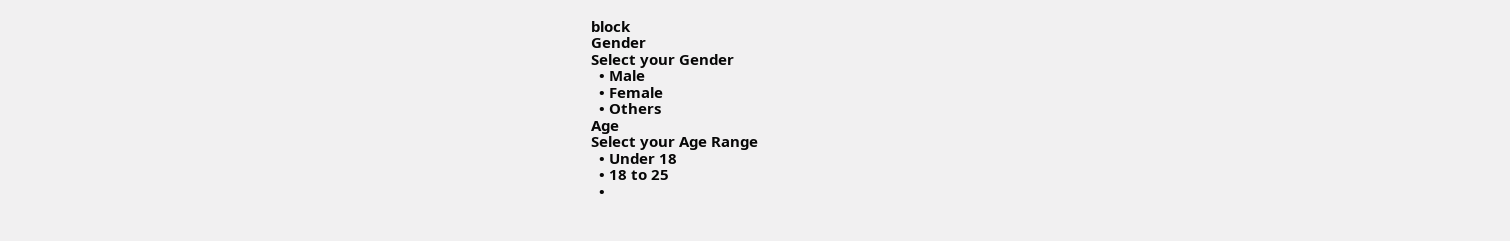block
Gender
Select your Gender
  • Male
  • Female
  • Others
Age
Select your Age Range
  • Under 18
  • 18 to 25
  •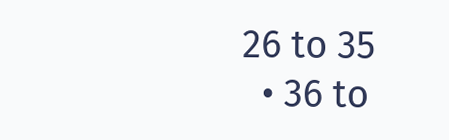26 to 35
  • 36 to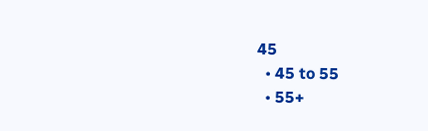45
  • 45 to 55
  • 55+